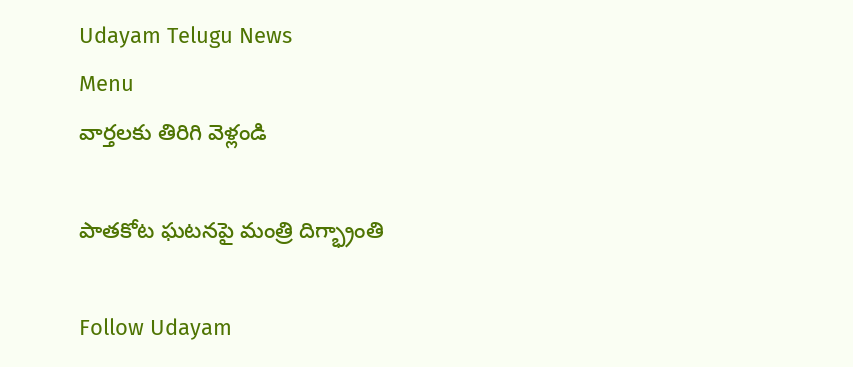Udayam Telugu News
Menu
వార్తలకు తిరిగి వెళ్లండి

పాతకోట ఘటనపై మంత్రి దిగ్భ్రాంతి

Follow Udayam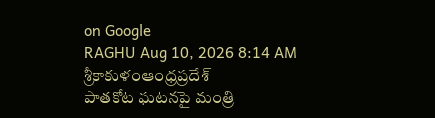on Google
RAGHU Aug 10, 2026 8:14 AM శ్రీకాకుళంఆంధ్రప్రదేశ్
పాతకోట ఘటనపై మంత్రి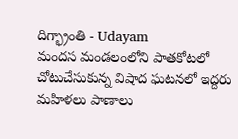దిగ్భ్రాంతి - Udayam
మందస మండలంలోని పాతకోటలో చోటుచేసుకున్న విషాద ఘటనలో ఇద్దరు మహిళలు పాణాలు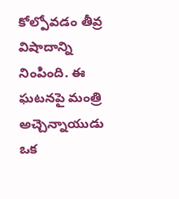కోల్పోవడం తీవ్ర విషాదాన్ని నింపింది. ఈ ఘటనపై మంత్రి అచ్చెన్నాయుడు ఒక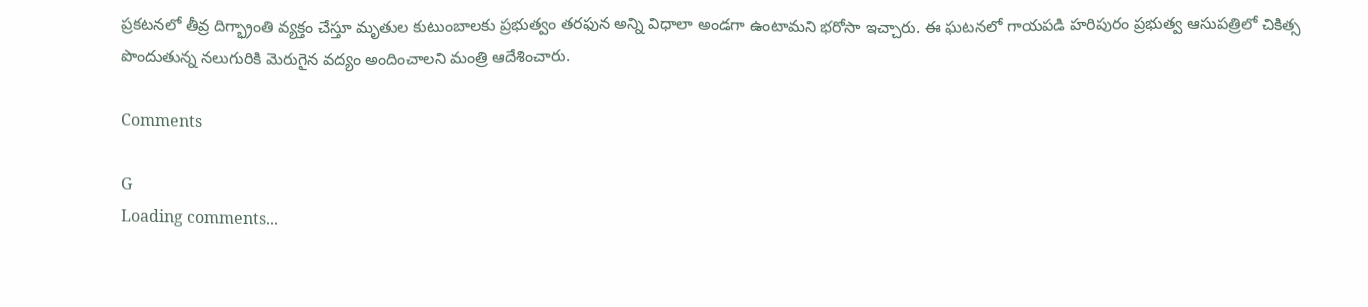ప్రకటనలో తీవ్ర దిగ్భ్రాంతి వ్యక్తం చేస్తూ మృతుల కుటుంబాలకు ప్రభుత్వం తరఫున అన్ని విధాలా అండగా ఉంటామని భరోసా ఇచ్చారు. ఈ ఘటనలో గాయపడి హరిపురం ప్రభుత్వ ఆసుపత్రిలో చికిత్స పొందుతున్న నలుగురికి మెరుగైన వద్యం అందించాలని మంత్రి ఆదేశించారు.

Comments

G
Loading comments...